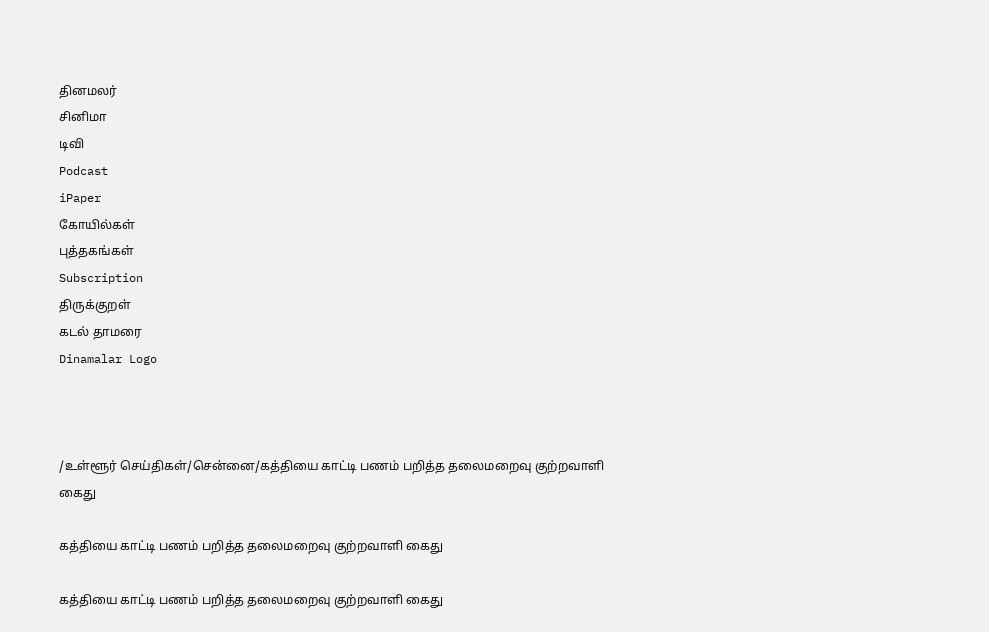தினமலர்
சினிமா
டிவி
Podcast
iPaper
கோயில்கள்
புத்தகங்கள்
Subscription
திருக்குறள்
கடல் தாமரை
Dinamalar Logo



/உள்ளூர் செய்திகள்/சென்னை/கத்தியை காட்டி பணம் பறித்த தலைமறைவு குற்றவாளி கைது

கத்தியை காட்டி பணம் பறித்த தலைமறைவு குற்றவாளி கைது

கத்தியை காட்டி பணம் பறித்த தலைமறைவு குற்றவாளி கைது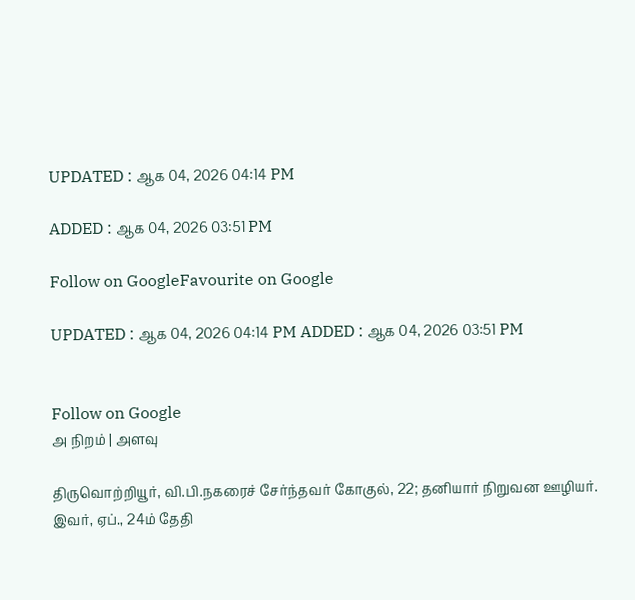UPDATED : ஆக 04, 2026 04:14 PM

ADDED : ஆக 04, 2026 03:51 PM

Follow on GoogleFavourite on Google

UPDATED : ஆக 04, 2026 04:14 PM ADDED : ஆக 04, 2026 03:51 PM


Follow on Google
அ நிறம் | அளவு

திருவொற்றியூர், வி.பி.நகரைச் சேர்ந்தவர் கோகுல், 22; தனியார் நிறுவன ஊழியர். இவர், ஏப்., 24ம் தேதி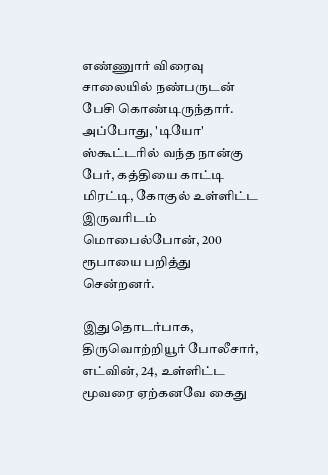எண்ணுார் விரைவு சாலையில் நண்பருடன் பேசி கொண்டிருந்தார். அப்போது, 'டியோ' ஸ்கூட்டரில் வந்த நான்கு பேர், கத்தியை காட்டி மிரட்டி, கோகுல் உள்ளிட்ட இருவரிடம் மொபைல்போன், 200 ரூபாயை பறித்து சென்றனர்.

இதுதொடர்பாக, திருவொற்றியூர் போலீசார், எட்வின், 24, உள்ளிட்ட மூவரை ஏற்கனவே கைது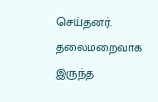செய்தனர். தலைமறைவாக இருந்த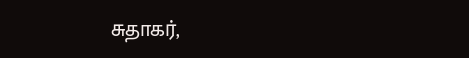சுதாகர்,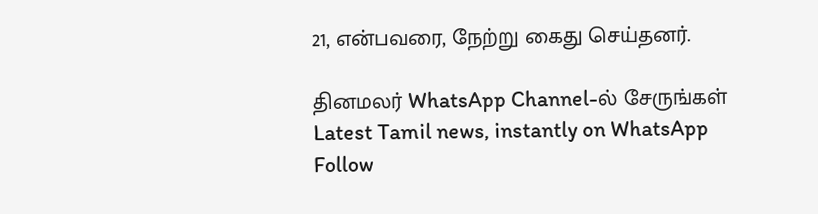21, என்பவரை, நேற்று கைது செய்தனர்.

தினமலர் WhatsApp Channel-ல் சேருங்கள்
Latest Tamil news, instantly on WhatsApp
Follow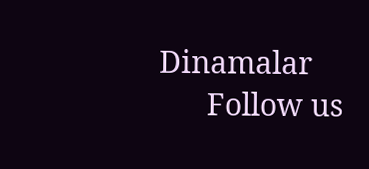Dinamalar
      Follow us